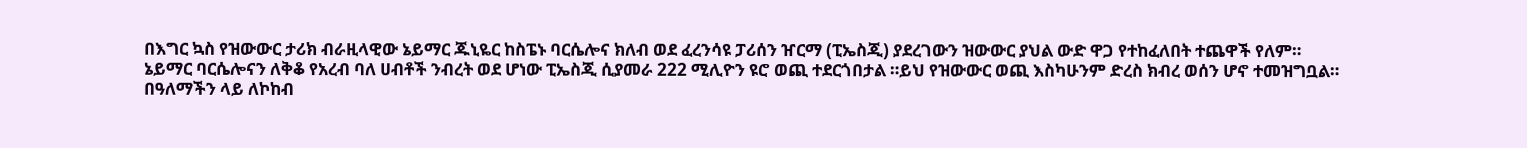በእግር ኳስ የዝውውር ታሪክ ብራዚላዊው ኔይማር ጁኒዬር ከስፔኑ ባርሴሎና ክለብ ወደ ፈረንሳዩ ፓሪሰን ዠርማ (ፒኤስጂ) ያደረገውን ዝውውር ያህል ውድ ዋጋ የተከፈለበት ተጨዋች የለም።
ኔይማር ባርሴሎናን ለቅቆ የአረብ ባለ ሀብቶች ንብረት ወደ ሆነው ፒኤስጂ ሲያመራ 222 ሚሊዮን ዩሮ ወጪ ተደርጎበታል ።ይህ የዝውውር ወጪ እስካሁንም ድረስ ክብረ ወሰን ሆኖ ተመዝግቧል።
በዓለማችን ላይ ለኮከብ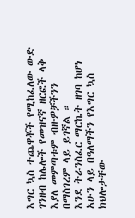እግር ኳስ ተጨዋቾች የሚከፈለው ውድ ገንዘብ ከሌሎች የመዝናኛ ዘርፎች ላቅ እያለ መምጣቱም ብዙዎቻችንን በማስገረም ላይ ይገኛል ።
እንደ ትራንስፈር ማርኬት ዘገባ ከሆነ አሁን ላይ በዓለማችን የእግር ኳስ ክህሎታቸው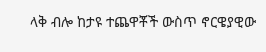ላቅ ብሎ ከታዩ ተጨዋቾች ውስጥ ኖርዌያዊው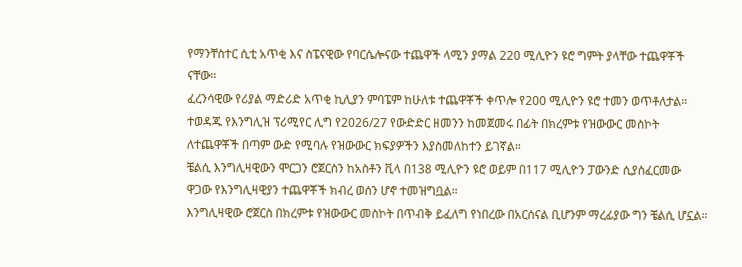የማንቸስተር ሲቲ አጥቂ እና ስፔናዊው የባርሴሎናው ተጨዋች ላሚን ያማል 220 ሚሊዮን ዩሮ ግምት ያላቸው ተጨዋቾች ናቸው።
ፈረንሳዊው የሪያል ማድሪድ አጥቂ ኪሊያን ምባፔም ከሁለቱ ተጨዋቾች ቀጥሎ የ200 ሚሊዮን ዩሮ ተመን ወጥቶለታል።
ተወዳጁ የእንግሊዝ ፕሪሚየር ሊግ የ2026/27 የውድድር ዘመንን ከመጀመሩ በፊት በክረምቱ የዝውውር መስኮት ለተጨዋቾች በጣም ውድ የሚባሉ የዝውውር ክፍያዎችን እያስመለከተን ይገኛል።
ቼልሲ እንግሊዛዊውን ሞርጋን ሮጀርስን ከአስቶን ቪላ በ138 ሚሊዮን ዩሮ ወይም በ117 ሚሊዮን ፓውንድ ሲያስፈርመው ዋጋው የእንግሊዛዊያን ተጨዋቾች ክብረ ወሰን ሆኖ ተመዝግቧል።
እንግሊዛዊው ሮጀርስ በክረምቱ የዝውውር መስኮት በጥብቅ ይፈለግ የነበረው በአርሰናል ቢሆንም ማረፊያው ግን ቼልሲ ሆኗል።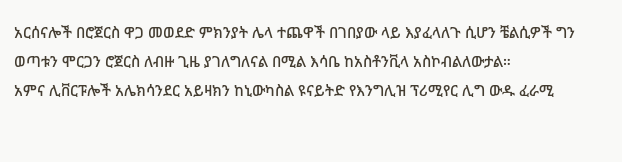አርሰናሎች በሮጀርስ ዋጋ መወደድ ምክንያት ሌላ ተጨዋች በገበያው ላይ እያፈላለጉ ሲሆን ቼልሲዎች ግን ወጣቱን ሞርጋን ሮጀርስ ለብዙ ጊዜ ያገለግለናል በሚል እሳቤ ከአስቶንቪላ አስኮብልለውታል።
አምና ሊቨርፑሎች አሌክሳንደር አይዛክን ከኒውካስል ዩናይትድ የእንግሊዝ ፕሪሚየር ሊግ ውዱ ፈራሚ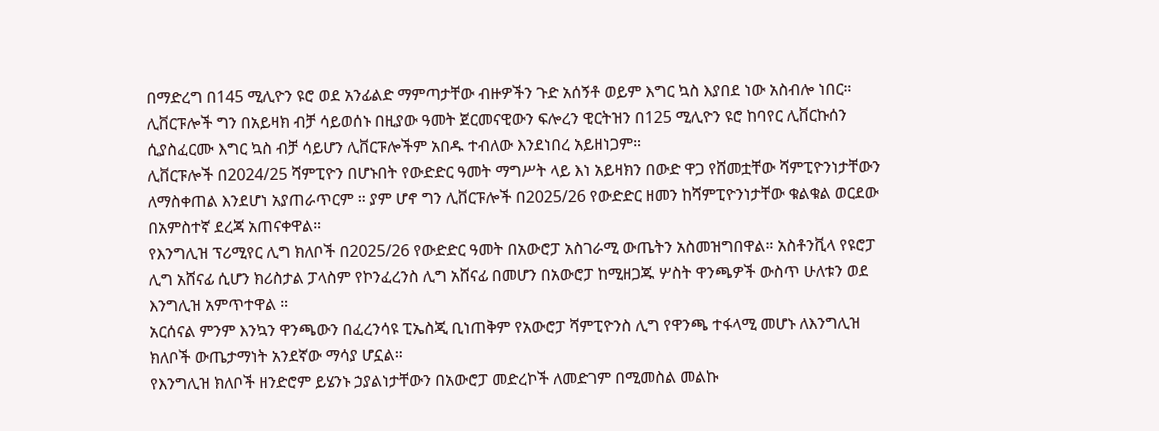በማድረግ በ145 ሚሊዮን ዩሮ ወደ አንፊልድ ማምጣታቸው ብዙዎችን ጉድ አሰኝቶ ወይም እግር ኳስ እያበደ ነው አስብሎ ነበር።
ሊቨርፑሎች ግን በአይዛክ ብቻ ሳይወሰኑ በዚያው ዓመት ጀርመናዊውን ፍሎረን ዊርትዝን በ125 ሚሊዮን ዩሮ ከባየር ሊቨርኩሰን ሲያስፈርሙ እግር ኳስ ብቻ ሳይሆን ሊቨርፑሎችም አበዱ ተብለው እንደነበረ አይዘነጋም።
ሊቨርፑሎች በ2024/25 ሻምፒዮን በሆኑበት የውድድር ዓመት ማግሥት ላይ እነ አይዛክን በውድ ዋጋ የሸመቷቸው ሻምፒዮንነታቸውን ለማስቀጠል እንደሆነ አያጠራጥርም ። ያም ሆኖ ግን ሊቨርፑሎች በ2025/26 የውድድር ዘመን ከሻምፒዮንነታቸው ቁልቁል ወርደው በአምስተኛ ደረጃ አጠናቀዋል።
የእንግሊዝ ፕሪሚየር ሊግ ክለቦች በ2025/26 የውድድር ዓመት በአውሮፓ አስገራሚ ውጤትን አስመዝግበዋል። አስቶንቪላ የዩሮፓ ሊግ አሸናፊ ሲሆን ክሪስታል ፓላስም የኮንፈረንስ ሊግ አሸናፊ በመሆን በአውሮፓ ከሚዘጋጁ ሦስት ዋንጫዎች ውስጥ ሁለቱን ወደ እንግሊዝ አምጥተዋል ።
አርሰናል ምንም እንኳን ዋንጫውን በፈረንሳዩ ፒኤስጂ ቢነጠቅም የአውሮፓ ሻምፒዮንስ ሊግ የዋንጫ ተፋላሚ መሆኑ ለእንግሊዝ ክለቦች ውጤታማነት አንደኛው ማሳያ ሆኗል።
የእንግሊዝ ክለቦች ዘንድሮም ይሄንኑ ኃያልነታቸውን በአውሮፓ መድረኮች ለመድገም በሚመስል መልኩ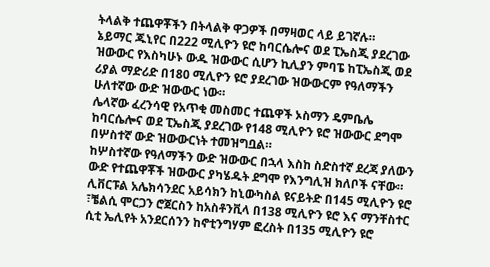ትላልቅ ተጨዋቾችን በትላልቅ ዋጋዎች በማዛወር ላይ ይገኛሉ።
ኔይማር ጁኒየር በ222 ሚሊዮን ዩሮ ከባርሴሎና ወደ ፒኤስጂ ያደረገው ዝውውር የእስካሁኑ ውዱ ዝውውር ሲሆን ኪሊያን ምባፔ ከፒኤስጂ ወደ ሪያል ማድሪድ በ180 ሚሊዮን ዩሮ ያደረገው ዝውውርም የዓለማችን ሁለተኛው ውድ ዝውውር ነው።
ሌላኛው ፈረንሳዊ የአጥቂ መስመር ተጨዋች ኦስማን ዴምቤሌ ከባርሴሎና ወደ ፒኤስጂ ያደረገው የ148 ሚሊዮን ዩሮ ዝውውር ደግሞ በሦስተኛ ውድ ዝውውርነት ተመዝግቧል።
ከሦስተኛው የዓለማችን ውድ ዝውውር በኋላ እስከ ስድስተኛ ደረጃ ያለውን ውድ የተጨዋቾች ዝውውር ያካሄዱት ደግሞ የእንግሊዝ ክለቦች ናቸው።
ሊቨርፑል አሌክሳንደር አይሳክን ከኒውካስል ዩናይትድ በ145 ሚሊዮን ዩሮ ፣ቼልሲ ሞርጋን ሮጀርስን ከአስቶንቪላ በ138 ሚሊዮን ዩሮ እና ማንቸስተር ሲቲ ኤሊየት አንደርሰንን ከኖቲንግሃም ፎረስት በ135 ሚሊዮን ዩሮ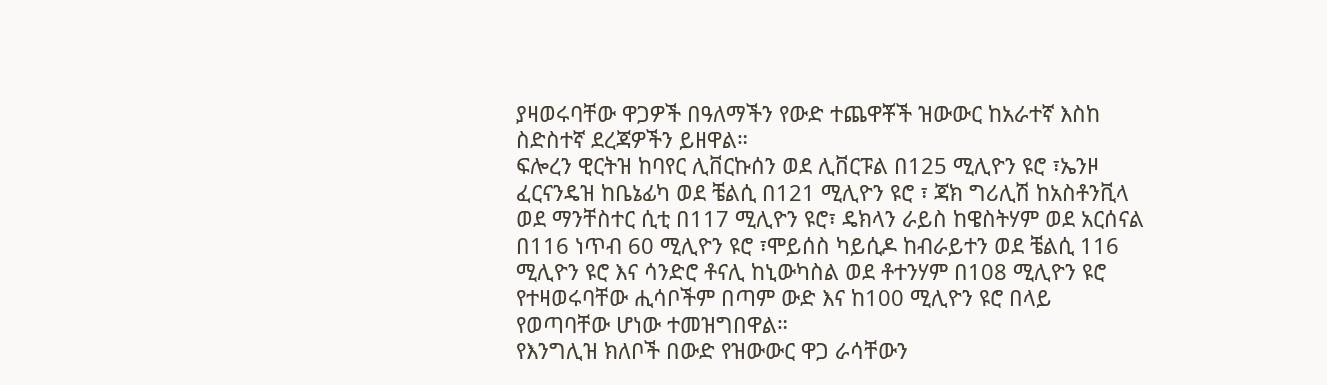ያዛወሩባቸው ዋጋዎች በዓለማችን የውድ ተጨዋቾች ዝውውር ከአራተኛ እስከ ስድስተኛ ደረጃዎችን ይዘዋል።
ፍሎረን ዊርትዝ ከባየር ሊቨርኩሰን ወደ ሊቨርፑል በ125 ሚሊዮን ዩሮ ፣ኤንዞ ፈርናንዴዝ ከቤኔፊካ ወደ ቼልሲ በ121 ሚሊዮን ዩሮ ፣ ጃክ ግሪሊሽ ከአስቶንቪላ ወደ ማንቸስተር ሲቲ በ117 ሚሊዮን ዩሮ፣ ዴክላን ራይስ ከዌስትሃም ወደ አርሰናል በ116 ነጥብ 60 ሚሊዮን ዩሮ ፣ሞይሰስ ካይሲዶ ከብራይተን ወደ ቼልሲ 116 ሚሊዮን ዩሮ እና ሳንድሮ ቶናሊ ከኒውካስል ወደ ቶተንሃም በ108 ሚሊዮን ዩሮ የተዛወሩባቸው ሒሳቦችም በጣም ውድ እና ከ100 ሚሊዮን ዩሮ በላይ የወጣባቸው ሆነው ተመዝግበዋል።
የእንግሊዝ ክለቦች በውድ የዝውውር ዋጋ ራሳቸውን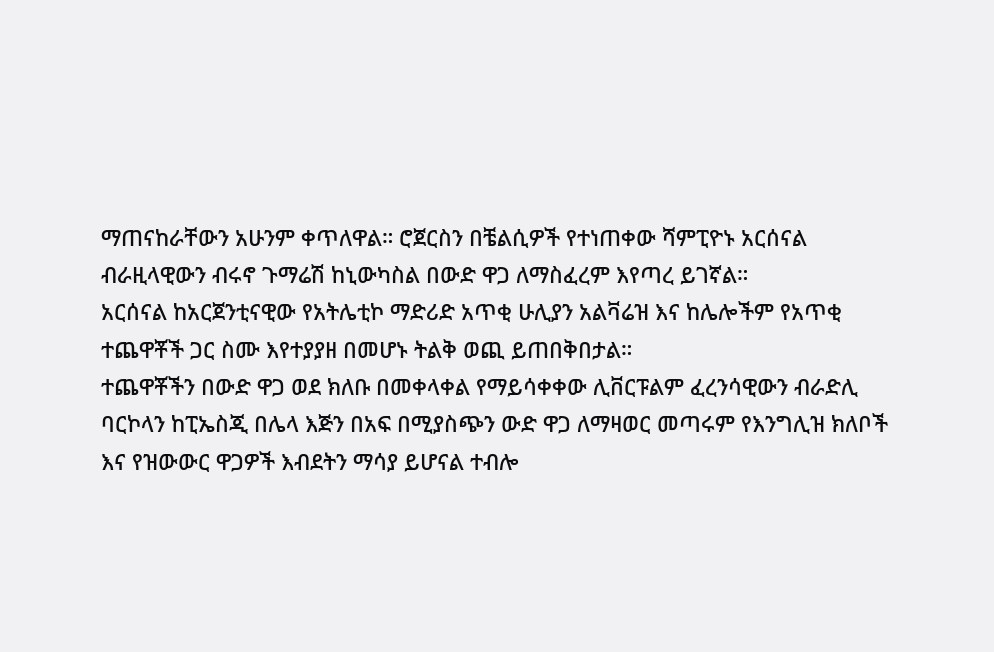ማጠናከራቸውን አሁንም ቀጥለዋል። ሮጀርስን በቼልሲዎች የተነጠቀው ሻምፒዮኑ አርሰናል ብራዚላዊውን ብሩኖ ጉማሬሽ ከኒውካስል በውድ ዋጋ ለማስፈረም እየጣረ ይገኛል።
አርሰናል ከአርጀንቲናዊው የአትሌቲኮ ማድሪድ አጥቂ ሁሊያን አልቫሬዝ እና ከሌሎችም የአጥቂ ተጨዋቾች ጋር ስሙ እየተያያዘ በመሆኑ ትልቅ ወጪ ይጠበቅበታል።
ተጨዋቾችን በውድ ዋጋ ወደ ክለቡ በመቀላቀል የማይሳቀቀው ሊቨርፑልም ፈረንሳዊውን ብራድሊ ባርኮላን ከፒኤስጂ በሌላ እጅን በአፍ በሚያስጭን ውድ ዋጋ ለማዛወር መጣሩም የእንግሊዝ ክለቦች እና የዝውውር ዋጋዎች እብደትን ማሳያ ይሆናል ተብሎ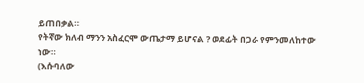ይጠበቃል።
የትኛው ክለብ ማንን አስፈርሞ ውጤታማ ይሆናል ? ወደፊት በጋራ የምንመለከተው ነው።
(እሱባለው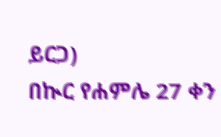ይርጋ)
በኲር የሐምሌ 27 ቀን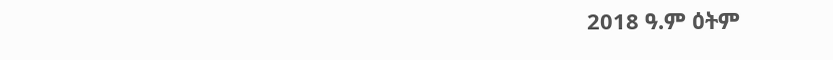2018 ዓ.ም ዕትም